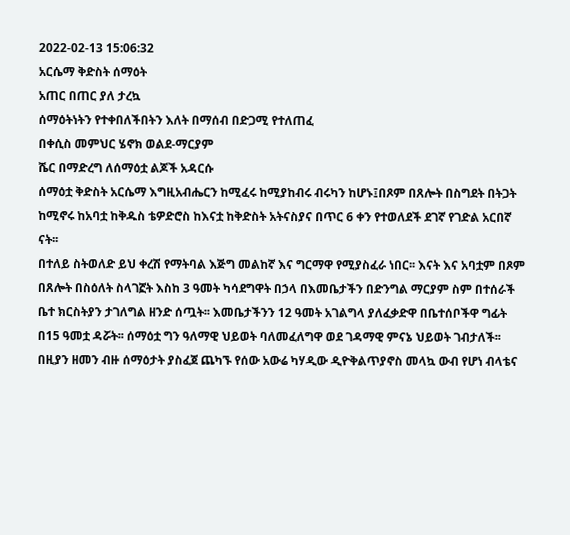2022-02-13 15:06:32
አርሴማ ቅድስት ሰማዕት
አጠር በጠር ያለ ታረኳ
ሰማዕትነትን የተቀበለችበትን እለት በማሰብ በድጋሚ የተለጠፈ
በቀሲስ መምህር ሄኖክ ወልደ-ማርያም
ሼር በማድረግ ለሰማዕቷ ልጆች አዳርሱ
ሰማዕቷ ቅድስት አርሴማ እግዚአብሔርን ከሚፈሩ ከሚያከብሩ ብሩካን ከሆኑ፤በጾም በጸሎት በስግደት በትጋት ከሚኖሩ ከአባቷ ከቅዱስ ቴዎድሮስ ከእናቷ ከቅድስት አትናስያና በጥር 6 ቀን የተወለደች ደገኛ የገድል አርበኛ ናት፡፡
በተለይ ስትወለድ ይህ ቀረሽ የማትባል እጅግ መልከኛ እና ግርማዋ የሚያስፈራ ነበር፡፡ እናት እና አባቷም በጾም በጸሎት በስዕለት ስላገኟት እስከ 3 ዓመት ካሳደግዋት በኃላ በእመቤታችን በድንግል ማርያም ስም በተሰራች ቤተ ክርስትያን ታገለግል ዘንድ ሰጧት፡፡ እመቤታችንን 12 ዓመት አገልግላ ያለፈቃድዋ በቤተሰቦችዋ ግፊት በ15 ዓመቷ ዳሯት፡፡ ሰማዕቷ ግን ዓለማዊ ህይወት ባለመፈለግዋ ወደ ገዳማዊ ምናኔ ህይወት ገብታለች፡፡
በዚያን ዘመን ብዙ ሰማዕታት ያስፈጀ ጨካኙ የሰው አውሬ ካሃዲው ዲዮቅልጥያኖስ መላኳ ውብ የሆነ ብላቴና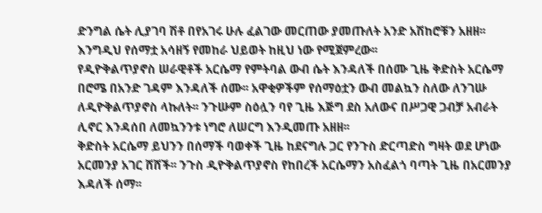ድንግል ሴት ሊያገባ ሽቶ በየአገሩ ሁሉ ፈልገው መርጠው ያመጡለት አንድ አሽከሮቹን አዘዘ፡፡
እንግዲህ የሰማቷ አሳዘኝ የመከራ ህይወት ከዚህ ነው የሚጀምረው፡፡
የዲዮቅልጥያኖስ ሠራዊቶች አርሴማ የምትባል ውብ ሴት እንዳለች በሰሙ ጊዜ ቅድስት አርሴማ በሮሜ በአንድ ገዳም እንዳለች ሰሙ፡፡ አዋቂዎችም የሰማዕቷን ውብ መልኳን ስለው ለንገሡ ለዲዮቅልጥያኖስ ላኩለት፡፡ ንጉሡም ስዕሏን ባየ ጊዜ እጅግ ደስ አለውና በሥጋዊ ጋብቻ አብራት ሊኖር እንዳሰበ ለመኳንንቱ ነግሮ ለሠርግ እንዲመጡ አዘዘ፡፡
ቅድስት አርሴማ ይህንን በሰማች ባወቀች ጊዜ ከደናግሉ ጋር የንጉስ ድርጣድስ ግዛት ወደ ሆነው አርመንያ አገር ሸሸች፡፡ ንጉስ ዲዮቅልጥያኖስ የከበረች አርሴማን አስፈልጎ ባጣት ጊዜ በአርመንያ እዳለች ሰማ፡፡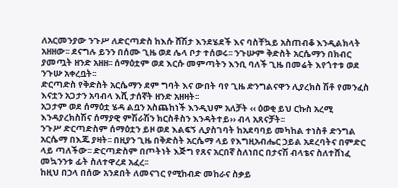ለአርመንያው ንጉሥ ለድርጣድስ ከእሱ ሸሽታ እንደሄደች እና ባስቸኳይ አስጠብቆ እንዲልክላት አዘዘው፡፡ ደናግሉ ይንን በሰሙ ጊዜ ወደ ሌላ ቦታ ተሰወሩ፡፡ ንጉሡም ቅድስት አርሴማን በክብር ያመጧት ዘንድ አዘዘ፡፡ ሰማዕቷም ወደ እርሱ መምጣትን እንቢ ባለች ጊዜ በመሬት እየጎተቱ ወደ ንጉሡ አቀረቧት፡፡
ድርጣድስ የቅድስት አርሴማን ደም ግባት እና ውበት ባየ ጊዜ ድንግልናዋን ሊያረክስ ሽቶ የመንፈስ እናቷን አጋታን አባብላ እሺ ታሰኛት ዘንድ አዘዛት፡፡
አጋታም ወደ ሰማዕቷ ሄዳ ልቧን አስጨከነች እንዲህም አለቻት ‹‹ ዕወቂ ይህ ርኩስ አረሚ እንዳያረክስሽና ሰማያዊ ምሽራሽን ክርስቶስን እንዳትተይ›› ብላ አጸናቻት፡፡
ንጉሥ ድርጣድስም ሰማዕቷን ይዞ ወደ እልፍኝ ሊያስገባት ከአደባባይ መካከል ተነስቶ ድንግል አርሴማ በእጁ ያዛት፡፡ በዚያን ጊዜ በቅድስት አርሴማ ላይ የእግዚአብሔር ኃይል አደረባትና በምድር ላይ ጣለችው፡፡ ድርጣድስም በጦትነት እጅግ የጸና አርበኛ ስለነበር በታናሽ ብላቴና ስለተሸነፈ መኳንንቱ ፊት ስለተዋረደ አፈረ፡፡
ከዚህ በኃላ በሰው አንደበት ለመናገር የሚከብድ መከራና ስቃይ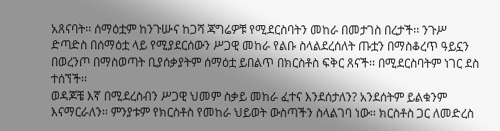አጸናባት፡፡ ሰማዕቷም ከንጉሡና ከጋሻ ጃግሬዎቹ የሚደርስባትን መከራ በመታገስ በረታች፡፡ ንጉሥ ድጣድስ በሰማዕቷ ላይ የሚያደርሰውን ሥጋዊ መከራ የልቡ ስላልደረሰለት ጡቷን በማስቆረጥ ዓይኗን በወረንጦ በማስወጣት ቢያሰቃያትም ሰማዕቷ ይበልጥ በክርስቶስ ፍቅር ጸናች፡፡ በሚደርስባትም ነገር ደስ ተሰኘች፡፡
ወዳጆቼ እኛ በሚደረስብን ሥጋዊ ህመም ስቃይ መከራ ፈተና እንደሰታለን? አንደሰትም ይልቁንም እናማርራለን፡፡ ምንያቱም የክርስቶስ የመከራ ህይወት ውስጣችን ስላልገባ ነው፡፡ ክርስቶስ ጋር ለመድረስ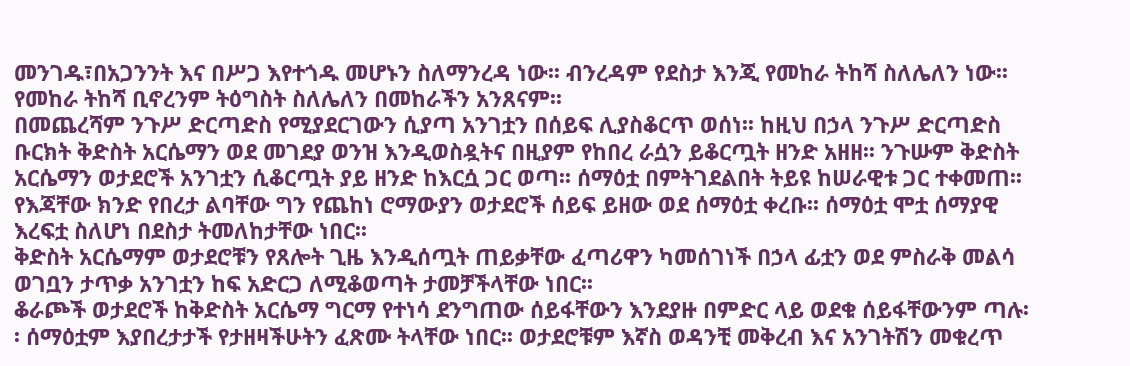መንገዱ፣በአጋንንት እና በሥጋ እየተጎዱ መሆኑን ስለማንረዳ ነው፡፡ ብንረዳም የደስታ እንጂ የመከራ ትከሻ ስለሌለን ነው፡፡ የመከራ ትከሻ ቢኖረንም ትዕግስት ስለሌለን በመከራችን አንጸናም፡፡
በመጨረሻም ንጉሥ ድርጣድስ የሚያደርገውን ሲያጣ አንገቷን በሰይፍ ሊያስቆርጥ ወሰነ፡፡ ከዚህ በኃላ ንጉሥ ድርጣድስ ቡርክት ቅድስት አርሴማን ወደ መገደያ ወንዝ እንዲወስዷትና በዚያም የከበረ ራሷን ይቆርጧት ዘንድ አዘዘ፡፡ ንጉሡም ቅድስት አርሴማን ወታደሮች አንገቷን ሲቆርጧት ያይ ዘንድ ከእርሷ ጋር ወጣ፡፡ ሰማዕቷ በምትገደልበት ትይዩ ከሠራዊቱ ጋር ተቀመጠ፡፡
የእጃቸው ክንድ የበረታ ልባቸው ግን የጨከነ ሮማውያን ወታደሮች ሰይፍ ይዘው ወደ ሰማዕቷ ቀረቡ፡፡ ሰማዕቷ ሞቷ ሰማያዊ እረፍቷ ስለሆነ በደስታ ትመለከታቸው ነበር፡፡
ቅድስት አርሴማም ወታደሮቹን የጸሎት ጊዜ እንዲሰጧት ጠይቃቸው ፈጣሪዋን ካመሰገነች በኃላ ፊቷን ወደ ምስራቅ መልሳ ወገቧን ታጥቃ አንገቷን ከፍ አድርጋ ለሚቆወጣት ታመቻችላቸው ነበር፡፡
ቆራጮች ወታደሮች ከቅድስት አርሴማ ግርማ የተነሳ ደንግጠው ሰይፋቸውን እንደያዙ በምድር ላይ ወደቁ ሰይፋቸውንም ጣሉ፡፡ ሰማዕቷም እያበረታታች የታዘዛችሁትን ፈጽሙ ትላቸው ነበር፡፡ ወታደሮቹም እኛስ ወዳንቺ መቅረብ እና አንገትሽን መቁረጥ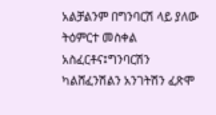አልቻልንም በግንባርሽ ላይ ያለው ትዕምርተ መስቀል አስፈርቶና፤ግንባርሽን ካልሸፈንሽልን አንገትሽን ፈጽሞ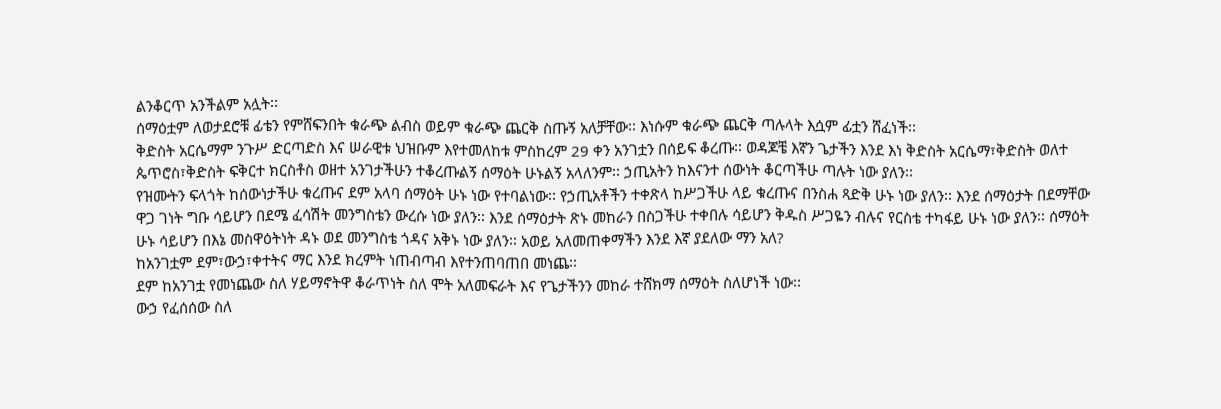ልንቆርጥ አንችልም አሏት፡፡
ሰማዕቷም ለወታደሮቹ ፊቴን የምሸፍንበት ቁራጭ ልብስ ወይም ቁራጭ ጨርቅ ስጡኝ አለቻቸው፡፡ እነሱም ቁራጭ ጨርቅ ጣሉላት እሷም ፊቷን ሸፈነች፡፡
ቅድስት አርሴማም ንጉሥ ድርጣድስ እና ሠራዊቱ ህዝቡም እየተመለከቱ ምስከረም 29 ቀን አንገቷን በሰይፍ ቆረጡ፡፡ ወዳጆቼ እኛን ጌታችን እንደ እነ ቅድስት አርሴማ፣ቅድስት ወለተ ጴጥሮስ፣ቅድስት ፍቅርተ ክርስቶስ ወዘተ አንገታችሁን ተቆረጡልኝ ሰማዕት ሁኑልኝ አላለንም፡፡ ኃጢአትን ከእናንተ ሰውነት ቆርጣችሁ ጣሉት ነው ያለን፡፡
የዝሙትን ፍላጎት ከሰውነታችሁ ቁረጡና ደም አላባ ሰማዕት ሁኑ ነው የተባልነው፡፡ የኃጢአቶችን ተቀጽላ ከሥጋችሁ ላይ ቁረጡና በንስሐ ጻድቅ ሁኑ ነው ያለን፡፡ እንደ ሰማዕታት በደማቸው ዋጋ ገነት ግቡ ሳይሆን በደሜ ፈሳሽት መንግስቴን ውረሱ ነው ያለን፡፡ እንደ ሰማዕታት ጽኑ መከራን በስጋችሁ ተቀበሉ ሳይሆን ቅዱስ ሥጋዬን ብሉና የርስቴ ተካፋይ ሁኑ ነው ያለን፡፡ ሰማዕት ሁኑ ሳይሆን በእኔ መስዋዕትነት ዳኑ ወደ መንግስቴ ጎዳና አቅኑ ነው ያለን፡፡ አወይ አለመጠቀማችን እንደ እኛ ያደለው ማን አለ?
ከአንገቷም ደም፣ውኃ፣ቀተትና ማር እንደ ክረምት ነጠብጣብ እየተንጠባጠበ መነጨ፡፡
ደም ከአንገቷ የመነጨው ስለ ሃይማኖትዋ ቆራጥነት ስለ ሞት አለመፍራት እና የጌታችንን መከራ ተሸክማ ሰማዕት ስለሆነች ነው፡፡
ውኃ የፈሰሰው ስለ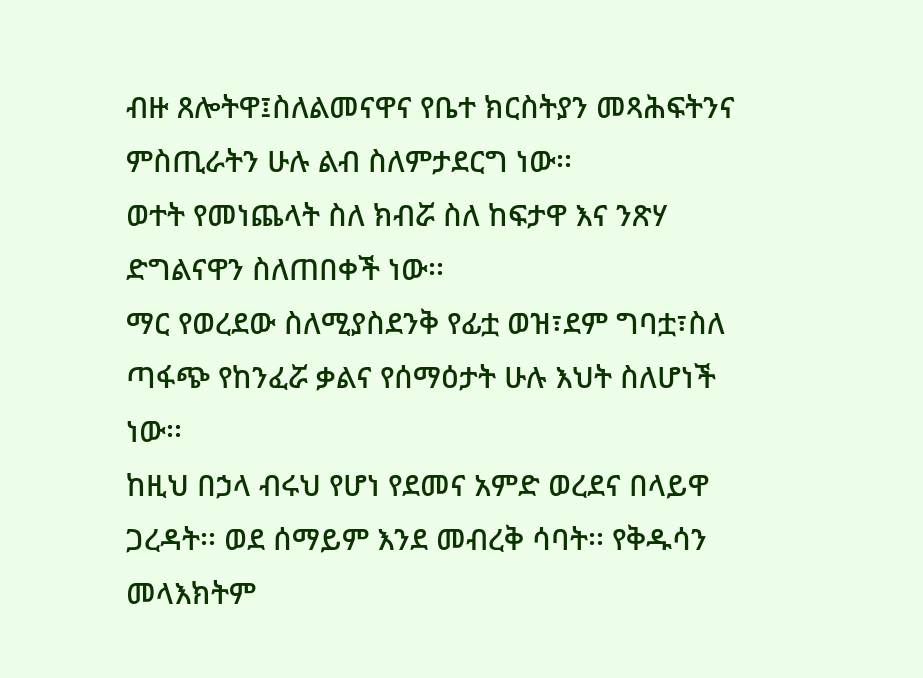ብዙ ጸሎትዋ፤ስለልመናዋና የቤተ ክርስትያን መጻሕፍትንና ምስጢራትን ሁሉ ልብ ስለምታደርግ ነው፡፡
ወተት የመነጨላት ስለ ክብሯ ስለ ከፍታዋ እና ንጽሃ ድግልናዋን ስለጠበቀች ነው፡፡
ማር የወረደው ስለሚያስደንቅ የፊቷ ወዝ፣ደም ግባቷ፣ስለ ጣፋጭ የከንፈሯ ቃልና የሰማዕታት ሁሉ እህት ስለሆነች ነው፡፡
ከዚህ በኃላ ብሩህ የሆነ የደመና አምድ ወረደና በላይዋ ጋረዳት፡፡ ወደ ሰማይም እንደ መብረቅ ሳባት፡፡ የቅዱሳን መላእክትም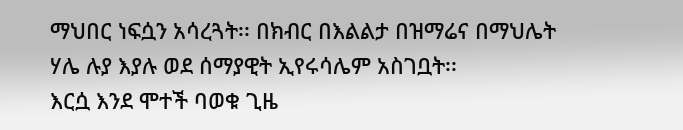ማህበር ነፍሷን አሳረጓት፡፡ በክብር በእልልታ በዝማሬና በማህሌት ሃሌ ሉያ እያሉ ወደ ሰማያዊት ኢየሩሳሌም አስገቧት፡፡
እርሷ እንደ ሞተች ባወቁ ጊዜ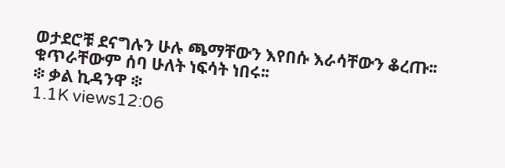ወታደሮቹ ደናግሉን ሁሉ ጫማቸውን እየበሱ እራሳቸውን ቆረጡ፡፡ ቁጥራቸውም ሰባ ሁለት ነፍሳት ነበሩ፡፡
፨ ቃል ኪዳንዋ ፨
1.1K views12:06